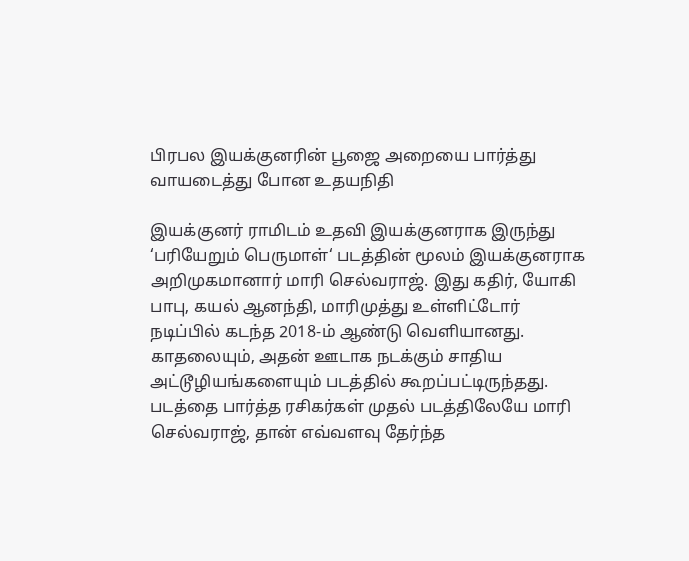பிரபல இயக்குனரின் பூஜை அறையை பார்த்து வாயடைத்து போன உதயநிதி

இயக்குனர் ராமிடம் உதவி இயக்குனராக இருந்து ‘பரியேறும் பெருமாள்‘ படத்தின் மூலம் இயக்குனராக அறிமுகமானார் மாரி செல்வராஜ். இது கதிர், யோகி பாபு, கயல் ஆனந்தி, மாரிமுத்து உள்ளிட்டோர் நடிப்பில் கடந்த 2018-ம் ஆண்டு வெளியானது. காதலையும், அதன் ஊடாக நடக்கும் சாதிய அட்டூழியங்களையும் படத்தில் கூறப்பட்டிருந்தது. படத்தை பார்த்த ரசிகர்கள் முதல் படத்திலேயே மாரி செல்வராஜ், தான் எவ்வளவு தேர்ந்த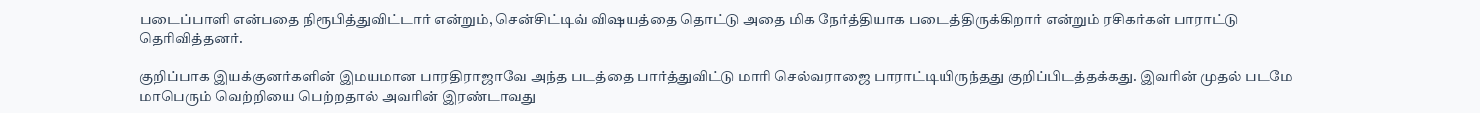படைப்பாளி என்பதை நிரூபித்துவிட்டார் என்றும், சென்சிட்டிவ் விஷயத்தை தொட்டு அதை மிக நேர்த்தியாக படைத்திருக்கிறார் என்றும் ரசிகர்கள் பாராட்டு தெரிவித்தனர்.

குறிப்பாக இயக்குனர்களின் இமயமான பாரதிராஜாவே அந்த படத்தை பார்த்துவிட்டு மாரி செல்வராஜை பாராட்டியிருந்தது குறிப்பிடத்தக்கது. இவரின் முதல் படமே மாபெரும் வெற்றியை பெற்றதால் அவரின் இரண்டாவது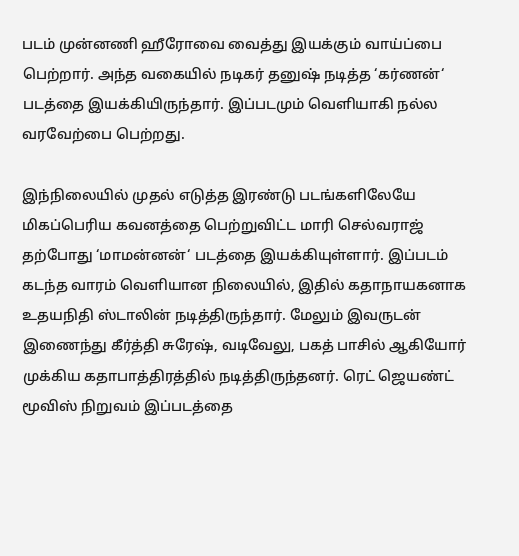படம் முன்னணி ஹீரோவை வைத்து இயக்கும் வாய்ப்பை பெற்றார். அந்த வகையில் நடிகர் தனுஷ் நடித்த ‘கர்ணன்‘ படத்தை இயக்கியிருந்தார். இப்படமும் வெளியாகி நல்ல வரவேற்பை பெற்றது.

இந்நிலையில் முதல் எடுத்த இரண்டு படங்களிலேயே மிகப்பெரிய கவனத்தை பெற்றுவிட்ட மாரி செல்வராஜ் தற்போது ‘மாமன்னன்‘ படத்தை இயக்கியுள்ளார். இப்படம் கடந்த வாரம் வெளியான நிலையில், இதில் கதாநாயகனாக உதயநிதி ஸ்டாலின் நடித்திருந்தார். மேலும் இவருடன் இணைந்து கீர்த்தி சுரேஷ், வடிவேலு, பகத் பாசில் ஆகியோர் முக்கிய கதாபாத்திரத்தில் நடித்திருந்தனர். ரெட் ஜெயண்ட் மூவிஸ் நிறுவம் இப்படத்தை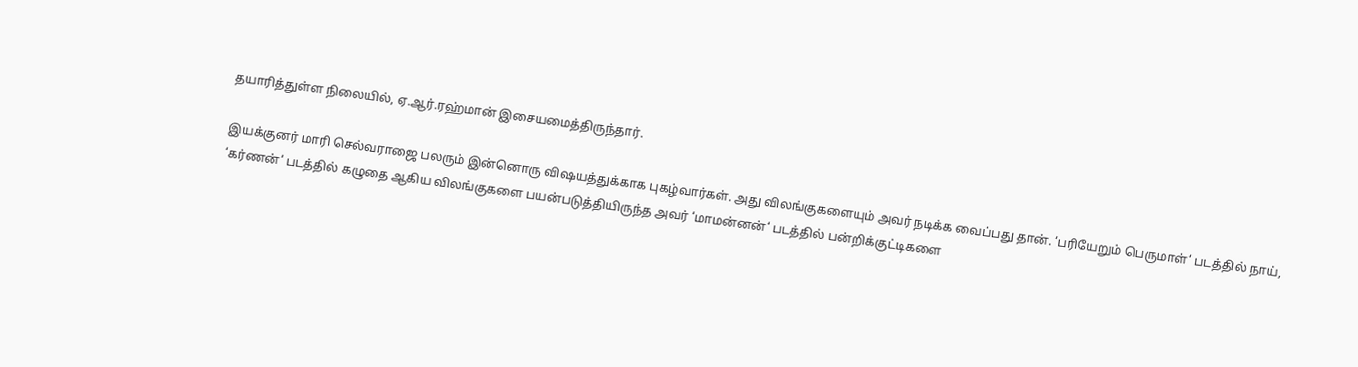தயாரித்துள்ள நிலையில், ஏ.ஆர்.ரஹ்மான் இசையமைத்திருந்தார்.

இயக்குனர் மாரி செல்வராஜை பலரும் இன்னொரு விஷயத்துக்காக புகழ்வார்கள். அது விலங்குகளையும் அவர் நடிக்க வைப்பது தான். ‘பரியேறும் பெருமாள்‘ படத்தில் நாய், ‘கர்ணன்‘ படத்தில் கழுதை ஆகிய விலங்குகளை பயன்படுத்தியிருந்த அவர் ‘மாமன்னன்‘ படத்தில் பன்றிக்குட்டிகளை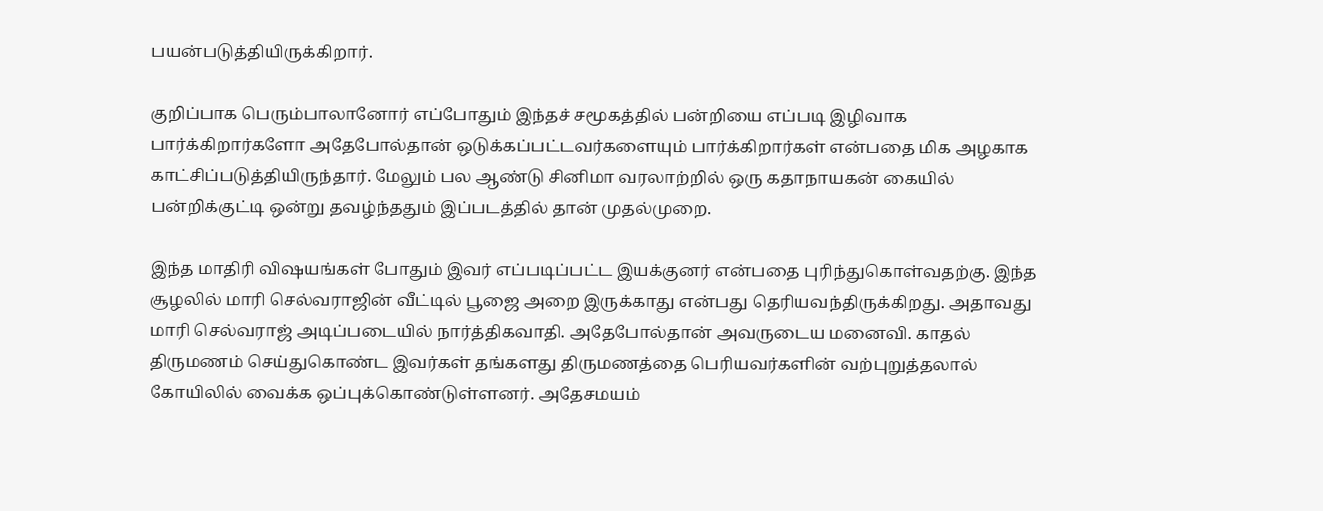பயன்படுத்தியிருக்கிறார்.

குறிப்பாக பெரும்பாலானோர் எப்போதும் இந்தச் சமூகத்தில் பன்றியை எப்படி இழிவாக பார்க்கிறார்களோ அதேபோல்தான் ஒடுக்கப்பட்டவர்களையும் பார்க்கிறார்கள் என்பதை மிக அழகாக காட்சிப்படுத்தியிருந்தார். மேலும் பல ஆண்டு சினிமா வரலாற்றில் ஒரு கதாநாயகன் கையில் பன்றிக்குட்டி ஒன்று தவழ்ந்ததும் இப்படத்தில் தான் முதல்முறை.

இந்த மாதிரி விஷயங்கள் போதும் இவர் எப்படிப்பட்ட இயக்குனர் என்பதை புரிந்துகொள்வதற்கு. இந்த சூழலில் மாரி செல்வராஜின் வீட்டில் பூஜை அறை இருக்காது என்பது தெரியவந்திருக்கிறது. அதாவது மாரி செல்வராஜ் அடிப்படையில் நார்த்திகவாதி. அதேபோல்தான் அவருடைய மனைவி. காதல் திருமணம் செய்துகொண்ட இவர்கள் தங்களது திருமணத்தை பெரியவர்களின் வற்புறுத்தலால் கோயிலில் வைக்க ஒப்புக்கொண்டுள்ளனர். அதேசமயம்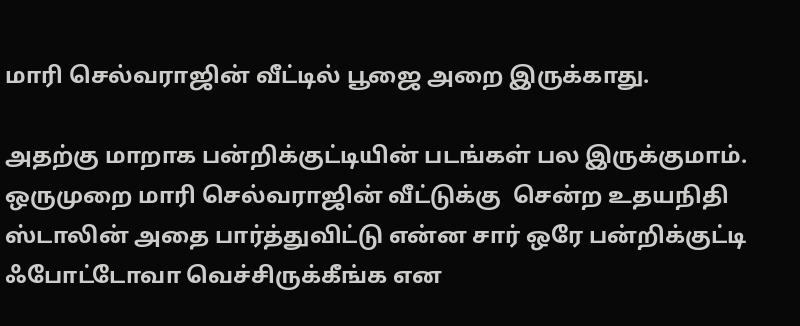மாரி செல்வராஜின் வீட்டில் பூஜை அறை இருக்காது.

அதற்கு மாறாக பன்றிக்குட்டியின் படங்கள் பல இருக்குமாம். ஒருமுறை மாரி செல்வராஜின் வீட்டுக்கு  சென்ற உதயநிதி ஸ்டாலின் அதை பார்த்துவிட்டு என்ன சார் ஒரே பன்றிக்குட்டி ஃபோட்டோவா வெச்சிருக்கீங்க என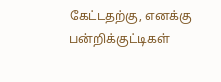கேட்டதற்கு, எனக்கு பன்றிக்குட்டிகள்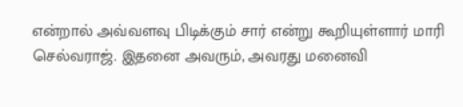என்றால் அவ்வளவு பிடிக்கும் சார் என்று கூறியுள்ளார் மாரி செல்வராஜ். இதனை அவரும், அவரது மனைவி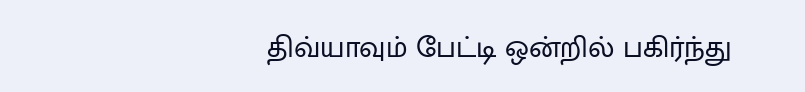திவ்யாவும் பேட்டி ஒன்றில் பகிர்ந்து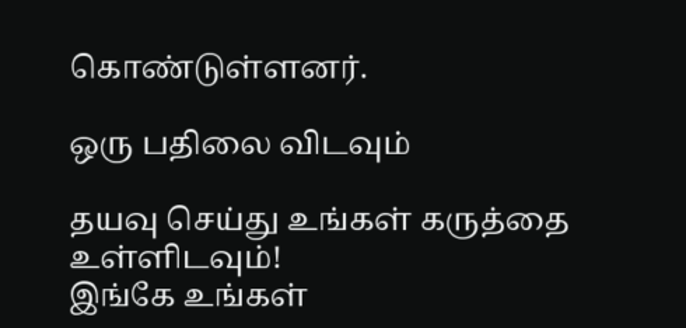கொண்டுள்ளனர்.

ஒரு பதிலை விடவும்

தயவு செய்து உங்கள் கருத்தை உள்ளிடவும்!
இங்கே உங்கள்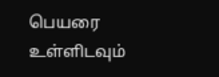பெயரை உள்ளிடவும்